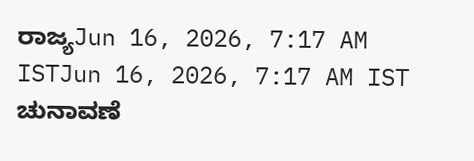ರಾಜ್ಯJun 16, 2026, 7:17 AM ISTJun 16, 2026, 7:17 AM IST
ಚುನಾವಣೆ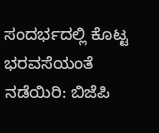ಸಂದರ್ಭದಲ್ಲಿ ಕೊಟ್ಟ ಭರವಸೆಯಂತೆ ನಡೆಯಿರಿ: ಬಿಜೆಪಿ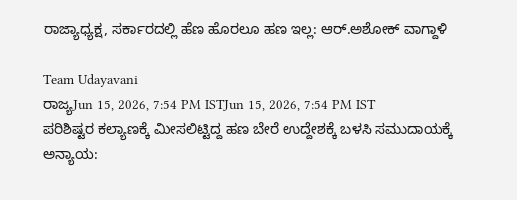ರಾಜ್ಯಾಧ್ಯಕ್ಷ, ಸರ್ಕಾರದಲ್ಲಿ ಹೆಣ ಹೊರಲೂ ಹಣ ಇಲ್ಲ: ಆರ್.ಅಶೋಕ್ ವಾಗ್ದಾಳಿ

Team Udayavani
ರಾಜ್ಯJun 15, 2026, 7:54 PM ISTJun 15, 2026, 7:54 PM IST
ಪರಿಶಿಷ್ಟರ ಕಲ್ಯಾಣಕ್ಕೆ ಮೀಸಲಿಟ್ಟಿದ್ದ ಹಣ ಬೇರೆ ಉದ್ದೇಶಕ್ಕೆ ಬಳಸಿ ಸಮುದಾಯಕ್ಕೆ ಅನ್ಯಾಯ: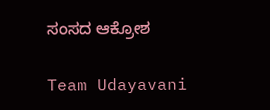ಸಂಸದ ಆಕ್ರೋಶ

Team Udayavani